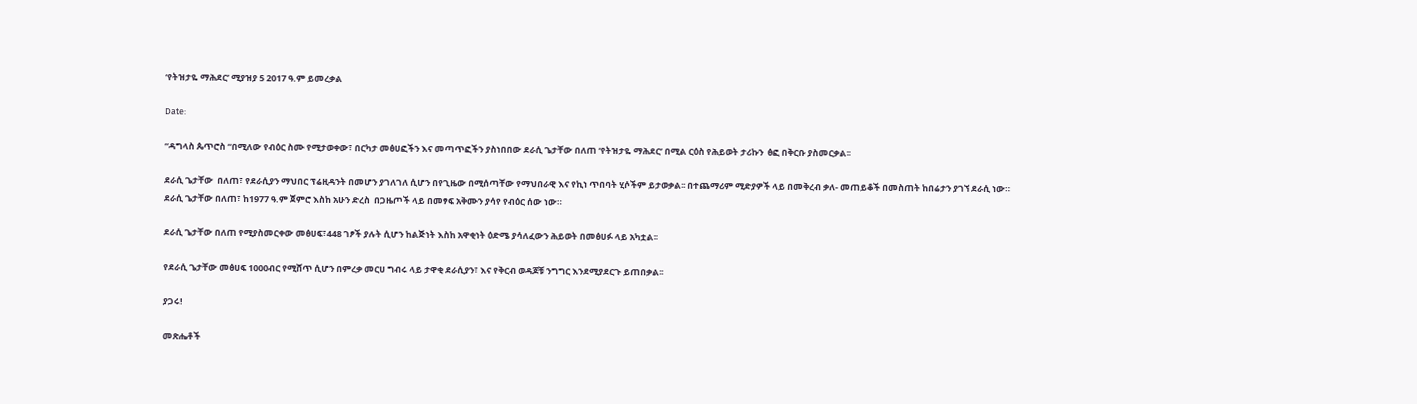‘የትዝታዬ ማሕደር’ ሚያዝያ 5 2017 ዓ.ም ይመረቃል

Date:

“ዳግላስ ጴጥሮስ “በሚለው የብዕር ስሙ የሚታወቀው፣ በርካታ መፅሀፎችን እና መጣጥፎችን ያስነበበው ደራሲ ጌታቸው በለጠ ‘የትዝታዬ ማሕደር’ በሚል ርዕስ የሕይወት ታሪኩን  ፅፎ በቅርቡ ያስመርቃል፡፡

ደራሲ ጌታቸው  በለጠ፣ የደራሲያን ማህበር ፕሬዚዳንት በመሆን ያገለገለ ሲሆን በየጊዜው በሚሰጣቸው የማህበራዊ እና የኪነ ጥበባት ሂሶችም ይታወቃል፡፡ በተጨማሪም ሚድያዎች ላይ በመቅረብ ቃለ- መጠይቆች በመስጠት ከበሬታን ያገኘ ደራሲ ነው።
ደራሲ ጌታቸው በለጠ፣ ከ1977 ዓ.ም ጀምሮ እስከ አሁን ድረስ  በጋዜጦች ላይ በመፃፍ አቅሙን ያሳየ የብዕር ሰው ነው።

ደራሲ ጌታቸው በለጠ የሚያስመርቀው መፅሀፍ፣448 ገፆች ያሉት ሲሆን ከልጅነት እስከ አዋቂነት ዕድሜ ያሳለፈውን ሕይወት በመፅሀፉ ላይ አካቷል፡፡

የደራሲ ጌታቸው መፅሀፍ 1000ብር የሚሸጥ ሲሆን በምረቃ መርሀ ግብሩ ላይ ታዋቂ ደራሲያን፣ እና የቅርብ ወዳጆቹ ንግግር እንደሚያደርጉ ይጠበቃል፡፡

ያጋሩ!

መጽሔቶች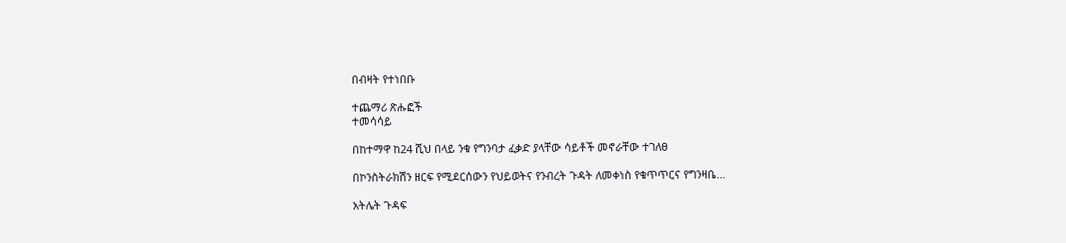በብዛት የተነበቡ

ተጨማሪ ጽሑፎች
ተመሳሳይ

በከተማዋ ከ24 ሺህ በላይ ንቁ የግንባታ ፈቃድ ያላቸው ሳይቶች መኖራቸው ተገለፀ

በኮንስትራክሽን ዘርፍ የሚደርሰውን የህይወትና የንብረት ጉዳት ለመቀነስ የቁጥጥርና የግንዛቤ...

አትሌት ጉዳፍ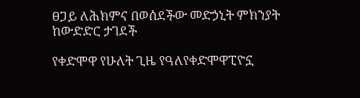ፀጋይ ለሕክምና በወሰደችው መድኃኒት ምክንያት ከውድድር ታገደች

የቀድሞዋ የሁለት ጊዜ የዓለየቀድሞዋፒዮኗ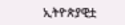ኢትዮጵያዊቷ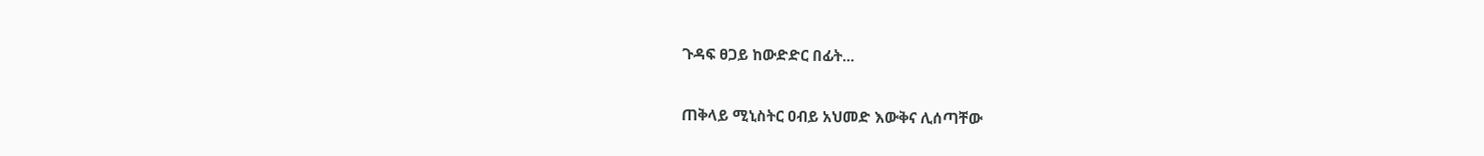ጉዳፍ ፀጋይ ከውድድር በፊት...

ጠቅላይ ሚኒስትር ዐብይ አህመድ እውቅና ሊሰጣቸው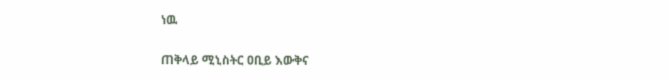ነዉ

ጠቅላይ ሚኒስትር ዐቢይ እውቅና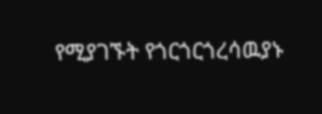የሚያገኙት የጎርጎርጎረሳዉያኑ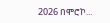2026 በሞሮኮ...